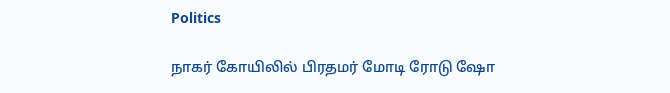Politics

நாகர் கோயிலில் பிரதமர் மோடி ரோடு ஷோ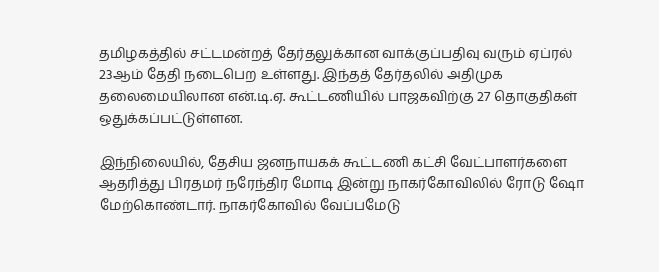தமிழகத்தில் சட்டமன்றத் தேர்தலுக்கான வாக்குப்பதிவு வரும் ஏப்ரல் 23ஆம் தேதி நடைபெற உள்ளது. இந்தத் தேர்தலில் அதிமுக தலைமையிலான என்.டி.ஏ. கூட்டணியில் பாஜகவிற்கு 27 தொகுதிகள் ஒதுக்கப்பட்டுள்ளன.

இந்நிலையில், தேசிய ஜனநாயகக் கூட்டணி கட்சி வேட்பாளர்களை ஆதரித்து பிரதமர் நரேந்திர மோடி இன்று நாகர்கோவிலில் ரோடு ஷோ மேற்கொண்டார். நாகர்கோவில் வேப்பமேடு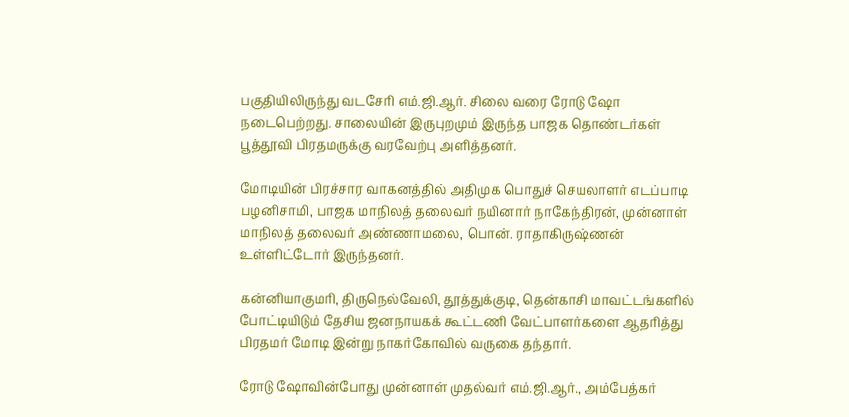பகுதியிலிருந்து வடசேரி எம்.ஜி.ஆர். சிலை வரை ரோடு ஷோ நடைபெற்றது. சாலையின் இருபுறமும் இருந்த பாஜக தொண்டர்கள் பூத்தூவி பிரதமருக்கு வரவேற்பு அளித்தனர்.

மோடியின் பிரச்சார வாகனத்தில் அதிமுக பொதுச் செயலாளர் எடப்பாடி பழனிசாமி, பாஜக மாநிலத் தலைவர் நயினார் நாகேந்திரன், முன்னாள் மாநிலத் தலைவர் அண்ணாமலை, பொன். ராதாகிருஷ்ணன் உள்ளிட்டோர் இருந்தனர்.

கன்னியாகுமரி, திருநெல்வேலி, தூத்துக்குடி, தென்காசி மாவட்டங்களில் போட்டியிடும் தேசிய ஜனநாயகக் கூட்டணி வேட்பாளர்களை ஆதரித்து பிரதமர் மோடி இன்று நாகர்கோவில் வருகை தந்தார்.

ரோடு ஷோவின்போது முன்னாள் முதல்வர் எம்.ஜி.ஆர்., அம்பேத்கர்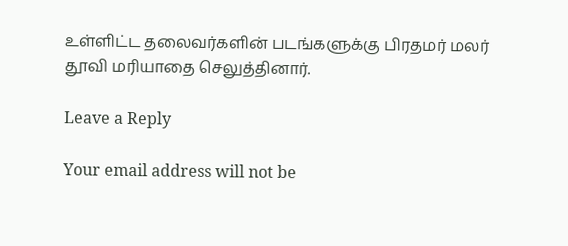உள்ளிட்ட தலைவர்களின் படங்களுக்கு பிரதமர் மலர் தூவி மரியாதை செலுத்தினார்.

Leave a Reply

Your email address will not be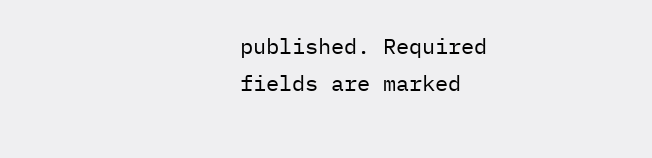published. Required fields are marked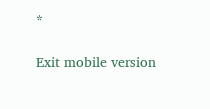*

Exit mobile version